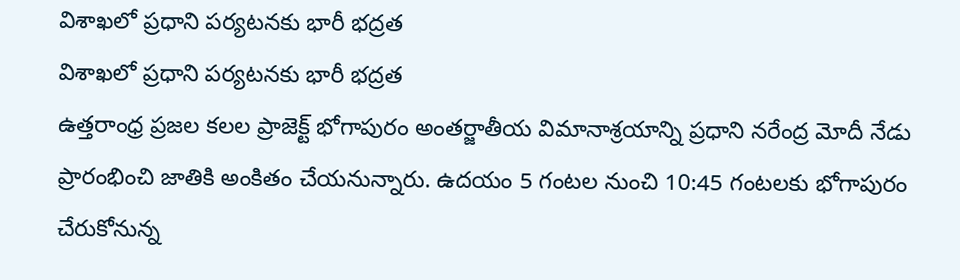విశాఖలో ప్రధాని పర్యటనకు భారీ భద్రత
విశాఖలో ప్రధాని పర్యటనకు భారీ భద్రత
ఉత్తరాంధ్ర ప్రజల కలల ప్రాజెక్ట్ భోగాపురం అంతర్జాతీయ విమానాశ్రయాన్ని ప్రధాని నరేంద్ర మోదీ నేడు ప్రారంభించి జాతికి అంకితం చేయనున్నారు. ఉదయం 5 గంటల నుంచి 10:45 గంటలకు భోగాపురం చేరుకోనున్న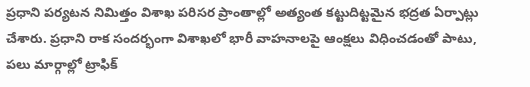ప్రధాని పర్యటన నిమిత్తం విశాఖ పరిసర ప్రాంతాల్లో అత్యంత కట్టుదిట్టమైన భద్రత ఏర్పాట్లు చేశారు. ప్రధాని రాక సందర్భంగా విశాఖలో భారీ వాహనాలపై ఆంక్షలు విధించడంతో పాటు, పలు మార్గాల్లో ట్రాఫిక్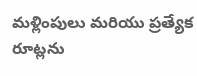మళ్లింపులు మరియు ప్రత్యేక రూట్లను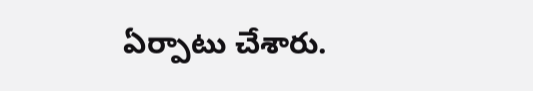ఏర్పాటు చేశారు.